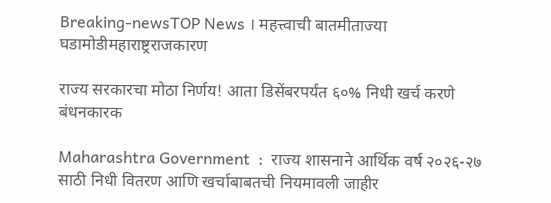Breaking-newsTOP News । महत्त्वाची बातमीताज्या घडामोडीमहाराष्ट्रराजकारण

राज्य सरकारचा मोठा निर्णय! आता डिसेंबरपर्यंत ६०% निधी खर्च करणे बंधनकारक

Maharashtra Government  :  राज्य शासनाने आर्थिक वर्ष २०२६-२७ साठी निधी वितरण आणि खर्चाबाबतची नियमावली जाहीर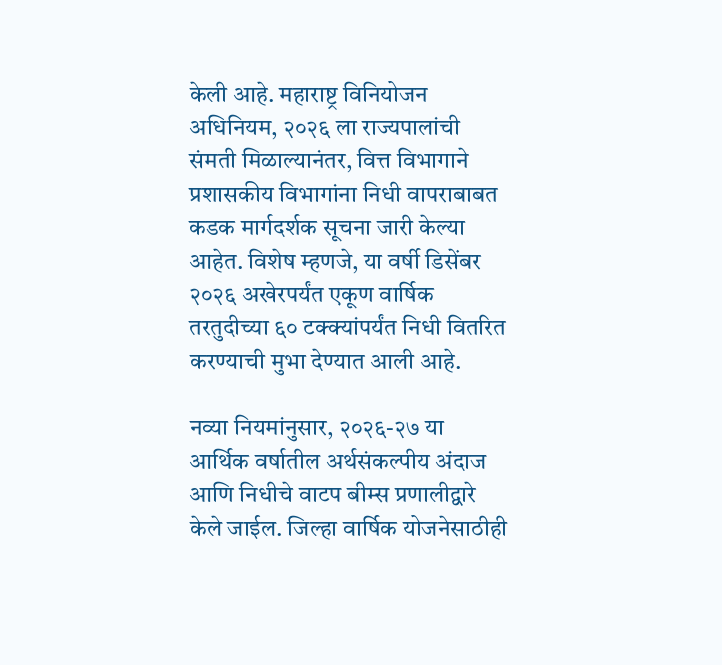केली आहे. महाराष्ट्र विनियोजन अधिनियम, २०२६ ला राज्यपालांची संमती मिळाल्यानंतर, वित्त विभागाने प्रशासकीय विभागांना निधी वापराबाबत कडक मार्गदर्शक सूचना जारी केल्या आहेत. विशेष म्हणजे, या वर्षी डिसेंबर २०२६ अखेरपर्यंत एकूण वार्षिक तरतुदीच्या ६० टक्क्यांपर्यंत निधी वितरित करण्याची मुभा देण्यात आली आहे.

नव्या नियमांनुसार, २०२६-२७ या आर्थिक वर्षातील अर्थसंकल्पीय अंदाज आणि निधीचे वाटप बीम्स प्रणालीद्वारे केले जाईल. जिल्हा वार्षिक योजनेसाठीही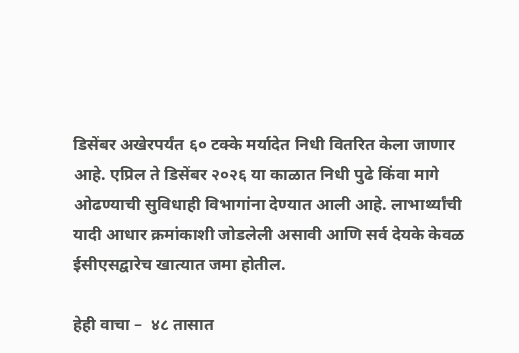डिसेंबर अखेरपर्यंत ६० टक्के मर्यादेत निधी वितरित केला जाणार आहे. एप्रिल ते डिसेंबर २०२६ या काळात निधी पुढे किंवा मागे ओढण्याची सुविधाही विभागांना देण्यात आली आहे. लाभार्थ्यांची यादी आधार क्रमांकाशी जोडलेली असावी आणि सर्व देयके केवळ ईसीएसद्वारेच खात्यात जमा होतील.

हेही वाचा –  ४८ तासात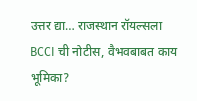उत्तर द्या… राजस्थान रॉयल्सला BCCI ची नोटीस, वैभवबाबत काय भूमिका?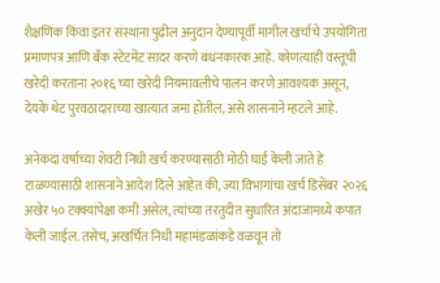शैक्षणिक किंवा इतर संस्थांना पुढील अनुदान देण्यापूर्वी मागील खर्चाचे उपयोगिता प्रमाणपत्र आणि बँक स्टेटमेंट सादर करणे बंधनकारक आहे. कोणत्याही वस्तूची खरेदी करताना २०१६ च्या खरेदी नियमावलीचे पालन करणे आवश्यक असून, देयके थेट पुरवठादाराच्या खात्यात जमा होतील, असे शासनाने म्हटले आहे.

अनेकदा वर्षाच्या शेवटी निधी खर्च करण्यासाठी मोठी घाई केली जाते हे टाळण्यासाठी शासनाने आदेश दिले आहेत की, ज्या विभागांचा खर्च डिसेंबर २०२६ अखेर ५० टक्क्यांपेक्षा कमी असेल, त्यांच्या तरतुदीत सुधारित अंदाजामध्ये कपात केली जाईल. तसेच, अखर्चित निधी महामंडळांकडे वळवून तो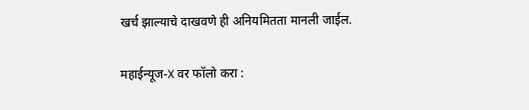खर्च झाल्याचे दाखवणे ही अनियमितता मानली जाईल.

महाईन्यूज-X वर फॉलो करा :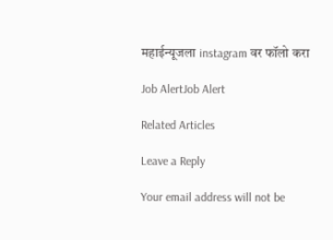महाईन्यूजला instagram वर फॉलो करा

Job AlertJob Alert

Related Articles

Leave a Reply

Your email address will not be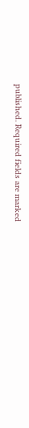published. Required fields are marked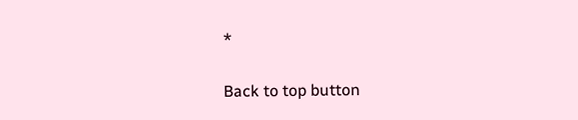*

Back to top button